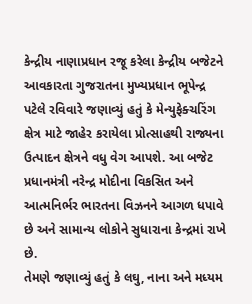કેન્દ્રીય નાણાપ્રધાન રજૂ કરેલા કેન્દ્રીય બજેટને આવકારતા ગુજરાતના મુખ્યપ્રધાન ભૂપેન્દ્ર પટેલે રવિવારે જણાવ્યું હતું કે મેન્યુફેક્ચરિંગ ક્ષેત્ર માટે જાહેર કરાયેલા પ્રોત્સાહથી રાજ્યના ઉત્પાદન ક્ષેત્રને વધુ વેગ આપશે. આ બજેટ પ્રધાનમંત્રી નરેન્દ્ર મોદીના વિકસિત અને આત્મનિર્ભર ભારતના વિઝનને આગળ ધપાવે છે અને સામાન્ય લોકોને સુધારાના કેન્દ્રમાં રાખે છે.
તેમણે જણાવ્યું હતું કે લઘુ, નાના અને મધ્યમ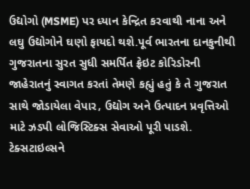ઉદ્યોગો (MSME) પર ધ્યાન કેન્દ્રિત કરવાથી નાના અને લઘુ ઉદ્યોગોને ઘણો ફાયદો થશે.પૂર્વ ભારતના દાનકુનીથી ગુજરાતના સુરત સુધી સમર્પિત ફ્રેઇટ કોરિડોરની જાહેરાતનું સ્વાગત કરતાં તેમણે કહ્યું હતું કે તે ગુજરાત સાથે જોડાયેલા વેપાર, ઉદ્યોગ અને ઉત્પાદન પ્રવૃત્તિઓ માટે ઝડપી લોજિસ્ટિક્સ સેવાઓ પૂરી પાડશે. ટેક્સટાઇલ્સને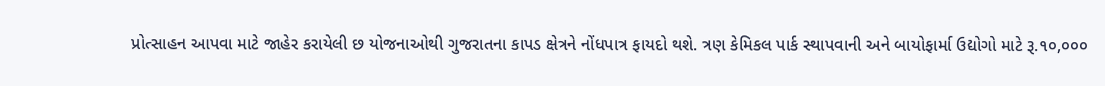પ્રોત્સાહન આપવા માટે જાહેર કરાયેલી છ યોજનાઓથી ગુજરાતના કાપડ ક્ષેત્રને નોંધપાત્ર ફાયદો થશે. ત્રણ કેમિકલ પાર્ક સ્થાપવાની અને બાયોફાર્મા ઉદ્યોગો માટે રૂ.૧૦,૦૦૦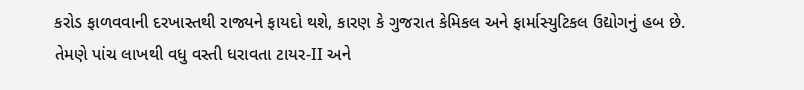કરોડ ફાળવવાની દરખાસ્તથી રાજ્યને ફાયદો થશે, કારણ કે ગુજરાત કેમિકલ અને ફાર્માસ્યુટિકલ ઉદ્યોગનું હબ છે.
તેમણે પાંચ લાખથી વધુ વસ્તી ધરાવતા ટાયર-II અને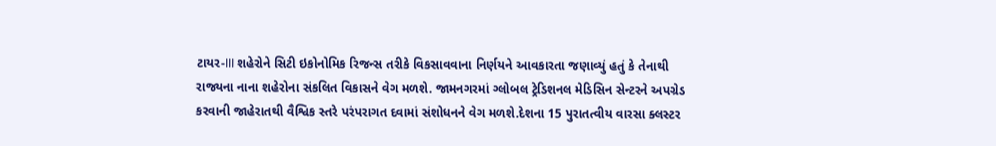ટાયર-III શહેરોને સિટી ઇકોનોમિક રિજન્સ તરીકે વિકસાવવાના નિર્ણયને આવકારતા જણાવ્યું હતું કે તેનાથી રાજ્યના નાના શહેરોના સંકલિત વિકાસને વેગ મળશે. જામનગરમાં ગ્લોબલ ટ્રેડિશનલ મેડિસિન સેન્ટરને અપગ્રેડ કરવાની જાહેરાતથી વૈશ્વિક સ્તરે પરંપરાગત દવામાં સંશોધનને વેગ મળશે.દેશના 15 પુરાતત્વીય વારસા ક્લસ્ટર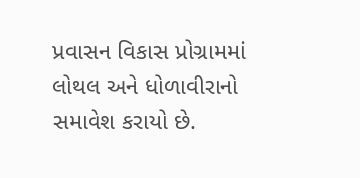પ્રવાસન વિકાસ પ્રોગ્રામમાં લોથલ અને ધોળાવીરાનો સમાવેશ કરાયો છે.